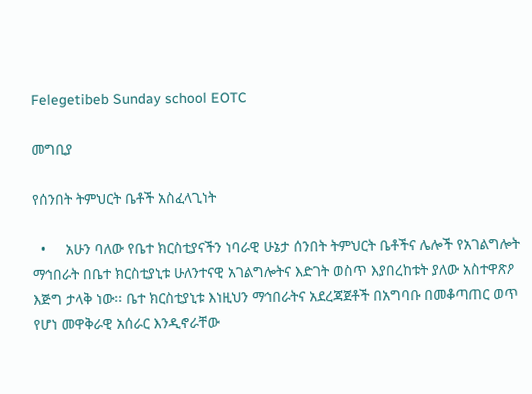Felegetibeb Sunday school EOTC

መግቢያ

የሰንበት ትምህርት ቤቶች አስፈላጊነት

  •     አሁን ባለው የቤተ ክርስቲያናችን ነባራዊ ሁኔታ ሰንበት ትምህርት ቤቶችና ሌሎች የአገልግሎት ማኅበራት በቤተ ክርስቲያኒቱ ሁለንተናዊ አገልግሎትና እድገት ወስጥ እያበረከቱት ያለው አስተዋጽዖ እጅግ ታላቅ ነው፡፡ ቤተ ክርስቲያኒቱ እነዚህን ማኅበራትና አደረጃጀቶች በአግባቡ በመቆጣጠር ወጥ የሆነ መዋቅራዊ አሰራር እንዲኖራቸው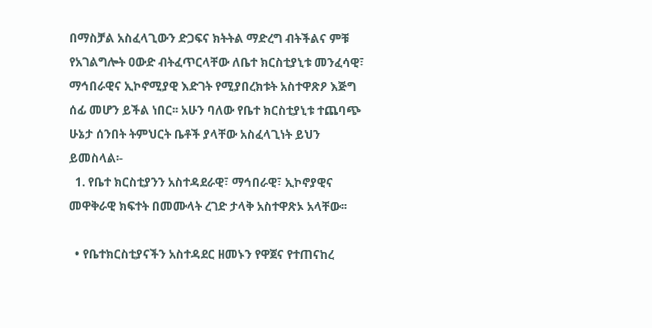በማስቻል አስፈላጊውን ድጋፍና ክትትል ማድረግ ብትችልና ምቹ የአገልግሎት ዐውድ ብትፈጥርላቸው ለቤተ ክርስቲያኒቱ መንፈሳዊ፣ ማኅበራዊና ኢኮኖሚያዊ እድገት የሚያበረክቱት አስተዋጽዖ እጅግ ሰፊ መሆን ይችል ነበር፡፡ አሁን ባለው የቤተ ክርስቲያኒቱ ተጨባጭ ሁኔታ ሰንበት ትምህርት ቤቶች ያላቸው አስፈላጊነት ይህን ይመስላል፡-
  1. የቤተ ክርስቲያንን አስተዳደራዊ፣ ማኅበራዊ፣ ኢኮኖያዊና መዋቅራዊ ክፍተት በመሙላት ረገድ ታላቅ አስተዋጽኦ አላቸው፡፡

  • የቤተክርስቲያናችን አስተዳደር ዘመኑን የዋጀና የተጠናከረ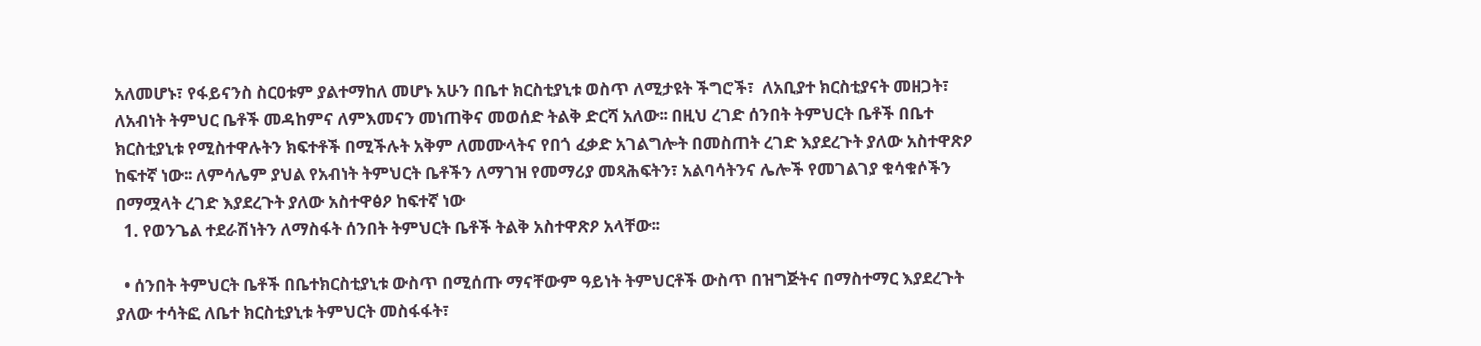አለመሆኑ፣ የፋይናንስ ስርዐቱም ያልተማከለ መሆኑ አሁን በቤተ ክርስቲያኒቱ ወስጥ ለሚታዩት ችግሮች፣  ለአቢያተ ክርስቲያናት መዘጋት፣ ለአብነት ትምህር ቤቶች መዳከምና ለምእመናን መነጠቅና መወሰድ ትልቅ ድርሻ አለው፡፡ በዚህ ረገድ ሰንበት ትምህርት ቤቶች በቤተ ክርስቲያኒቱ የሚስተዋሉትን ክፍተቶች በሚችሉት አቅም ለመሙላትና የበጎ ፈቃድ አገልግሎት በመስጠት ረገድ እያደረጉት ያለው አስተዋጽዖ ከፍተኛ ነው፡፡ ለምሳሌም ያህል የአብነት ትምህርት ቤቶችን ለማገዝ የመማሪያ መጻሕፍትን፣ አልባሳትንና ሌሎች የመገልገያ ቁሳቁሶችን በማሟላት ረገድ እያደረጉት ያለው አስተዋፅዖ ከፍተኛ ነው
  1. የወንጌል ተደራሽነትን ለማስፋት ሰንበት ትምህርት ቤቶች ትልቅ አስተዋጽዖ አላቸው፡፡

  • ሰንበት ትምህርት ቤቶች በቤተክርስቲያኒቱ ውስጥ በሚሰጡ ማናቸውም ዓይነት ትምህርቶች ውስጥ በዝግጅትና በማስተማር እያደረጉት ያለው ተሳትፎ ለቤተ ክርስቲያኒቱ ትምህርት መስፋፋት፣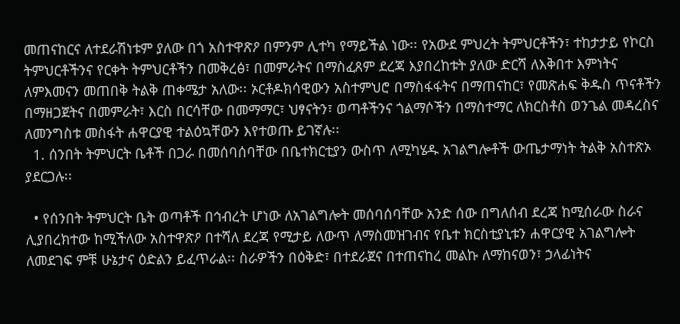መጠናከርና ለተደራሽነቱም ያለው በጎ አስተዋጽዖ በምንም ሊተካ የማይችል ነው፡፡ የአውደ ምህረት ትምህርቶችን፣ ተከታታይ የኮርስ ትምህርቶችንና የርቀት ትምህርቶችን በመቅረፅ፣ በመምራትና በማስፈጸም ደረጃ እያበረከቱት ያለው ድርሻ ለእቅበተ እምነትና ለምእመናን መጠበቅ ትልቅ ጠቀሜታ አለው፡፡ ኦርቶዶክሳዊውን አስተምህሮ በማስፋፋትና በማጠናከር፣ የመጽሐፍ ቅዱስ ጥናቶችን በማዘጋጀትና በመምራት፣ እርስ በርሳቸው በመማማር፣ ህፃናትን፣ ወጣቶችንና ጎልማሶችን በማስተማር ለክርስቶስ ወንጌል መዳረስና ለመንግስቱ መስፋት ሐዋርያዊ ተልዕኳቸውን እየተወጡ ይገኛሉ፡፡
  1. ሰንበት ትምህርት ቤቶች በጋራ በመሰባሰባቸው በቤተክርቲያን ውስጥ ለሚካሄዱ አገልግሎቶች ውጤታማነት ትልቅ አስተጽኦ ያደርጋሉ፡፡

  • የሰንበት ትምህርት ቤት ወጣቶች በኅብረት ሆነው ለአገልግሎት መሰባሰባቸው አንድ ሰው በግለሰብ ደረጃ ከሚሰራው ስራና ሊያበረክተው ከሚችለው አስተዋጽዖ በተሻለ ደረጃ የሚታይ ለውጥ ለማስመዝገብና የቤተ ክርስቲያኒቱን ሐዋርያዊ አገልግሎት ለመደገፍ ምቹ ሁኔታና ዕድልን ይፈጥራል፡፡ ስራዎችን በዕቅድ፣ በተደራጀና በተጠናከረ መልኩ ለማከናወን፣ ኃላፊነትና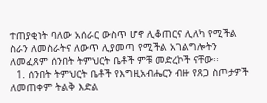ተጠያቂነት ባለው አሰራር ውስጥ ሆኖ ሊቆጠርና ሊለካ የሚችል ስራን ለመስራትና ለውጥ ሊያመጣ የሚችል አገልግሎትን ለመፈጸም ሰንበት ትምህርት ቤቶች ምቹ መድረኮች ናቸው፡፡
  1. ሰንበት ትምህርት ቤቶች የእግዚአብሔርን ብዙ የጸጋ ስጦታዎች ለመጠቀም ትልቅ እድል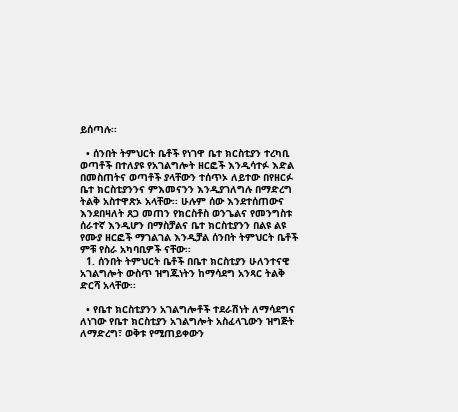ይሰጣሉ፡፡

  • ሰንበት ትምህርት ቤቶች የነገዋ ቤተ ክርስቲያን ተረካቢ ወጣቶች በተለያዩ የአገልግሎት ዘርፎች እንዲሳተፉ እድል በመስጠትና ወጣቶች ያላቸውን ተሰጥኦ ለይተው በየዘርፉ ቤተ ክርስቲያንንና ምእመናንን እንዲያገለግሉ በማድረግ ትልቅ አስተዋጽኦ አላቸው፡፡ ሁሉም ሰው እንደተሰጠውና እንደበዛለት ጸጋ መጠን የክርስቶስ ወንጌልና የመንግስቱ ሰራተኛ እንዲሆን በማስቻልና ቤተ ክርስቲያንን በልዩ ልዩ የሙያ ዘርፎች ማገልገል እንዲቻል ሰንበት ትምህርት ቤቶች ምቹ የስራ አካባቢዎች ናቸው፡፡
  1. ሰንበት ትምህርት ቤቶች በቤተ ክርስቲያን ሁለንተናዊ አገልግሎት ውስጥ ዝግጁነትን ከማሳደግ አንጻር ትልቅ ድርሻ አላቸው፡፡

  • የቤተ ክርስቲያንን አገልግሎቶች ተደራሽነት ለማሳደግና ለነገው የቤተ ክርስቲያን አገልግሎት አስፈላጊውን ዝግጅት ለማድረግ፣ ወቅቱ የሚጠይቀውን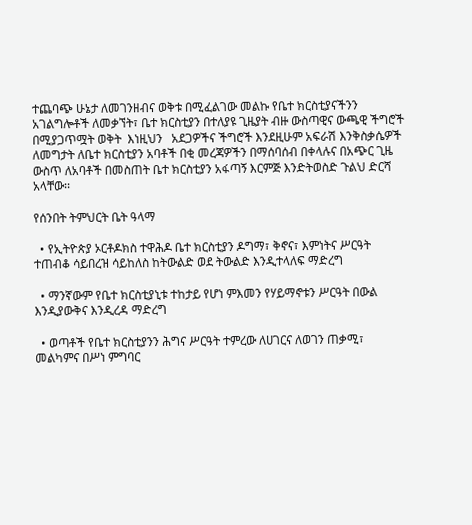ተጨባጭ ሁኔታ ለመገንዘብና ወቅቱ በሚፈልገው መልኩ የቤተ ክርስቲያናችንን አገልግሎቶች ለመቃኘት፣ ቤተ ክርስቲያን በተለያዩ ጊዜያት ብዙ ውስጣዊና ውጫዊ ችግሮች በሚያጋጥሟት ወቅት  እነዚህን   አደጋዎችና ችግሮች እንደዚሁም አፍራሽ እንቅስቃሴዎች ለመግታት ለቤተ ክርስቲያን አባቶች በቂ መረጃዎችን በማሰባሰብ በቀላሉና በአጭር ጊዜ ውስጥ ለአባቶች በመስጠት ቤተ ክርስቲያን አፋጣኝ እርምጅ እንድትወስድ ጉልህ ድርሻ አላቸው፡፡

የሰንበት ትምህርት ቤት ዓላማ

  • የኢትዮጵያ ኦርቶዶክስ ተዋሕዶ ቤተ ክርስቲያን ዶግማ፣ ቅኖና፣ እምነትና ሥርዓት ተጠብቆ ሳይበረዝ ሳይከለስ ከትውልድ ወደ ትውልድ እንዲተላለፍ ማድረግ

  • ማንኛውም የቤተ ክርስቲያኒቱ ተከታይ የሆነ ምእመን የሃይማኖቱን ሥርዓት በውል እንዲያውቅና እንዲረዳ ማድረግ

  • ወጣቶች የቤተ ክርስቲያንን ሕግና ሥርዓት ተምረው ለሀገርና ለወገን ጠቃሚ፣ መልካምና በሥነ ምግባር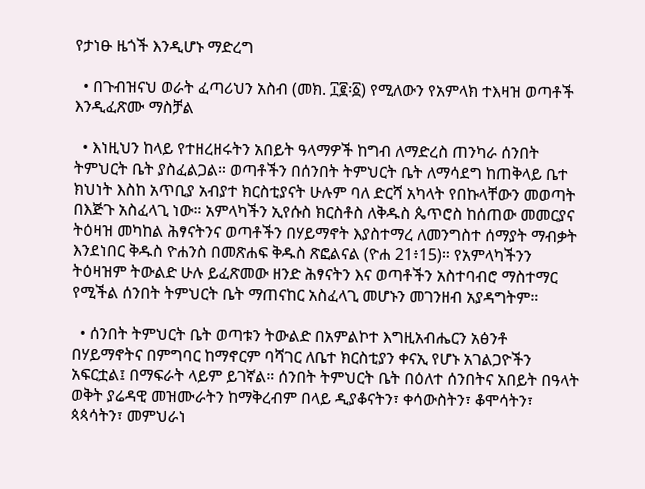የታነፁ ዜጎች እንዲሆኑ ማድረግ

  • በጉብዝናህ ወራት ፈጣሪህን አስብ (መክ. ፲፪፡፩) የሚለውን የአምላክ ተእዛዝ ወጣቶች እንዲፈጽሙ ማስቻል

  • እነዚህን ከላይ የተዘረዘሩትን አበይት ዓላማዎች ከግብ ለማድረስ ጠንካራ ሰንበት ትምህርት ቤት ያስፈልጋል። ወጣቶችን በሰንበት ትምህርት ቤት ለማሳደግ ከጠቅላይ ቤተ ክህነት እስከ አጥቢያ አብያተ ክርስቲያናት ሁሉም ባለ ድርሻ አካላት የበኩላቸውን መወጣት በእጅጉ አስፈላጊ ነው። አምላካችን ኢየሱስ ክርስቶስ ለቅዱስ ጴጥሮስ ከሰጠው መመርያና ትዕዛዝ መካከል ሕፃናትንና ወጣቶችን በሃይማኖት እያስተማረ ለመንግስተ ሰማያት ማብቃት እንደነበር ቅዱስ ዮሐንስ በመጽሐፍ ቅዱስ ጽፎልናል (ዮሐ 21፥15)። የአምላካችንን ትዕዛዝም ትውልድ ሁሉ ይፈጽመው ዘንድ ሕፃናትን እና ወጣቶችን አስተባብሮ ማስተማር የሚችል ሰንበት ትምህርት ቤት ማጠናከር አስፈላጊ መሆኑን መገንዘብ አያዳግትም።

  • ሰንበት ትምህርት ቤት ወጣቱን ትውልድ በአምልኮተ እግዚአብሔርን አፅንቶ በሃይማኖትና በምግባር ከማኖርም ባሻገር ለቤተ ክርስቲያን ቀናኢ የሆኑ አገልጋዮችን አፍርቷል፤ በማፍራት ላይም ይገኛል። ሰንበት ትምህርት ቤት በዕለተ ሰንበትና አበይት በዓላት ወቅት ያሬዳዊ መዝሙራትን ከማቅረብም በላይ ዲያቆናትን፣ ቀሳውስትን፣ ቆሞሳትን፣ ጳጳሳትን፣ መምህራነ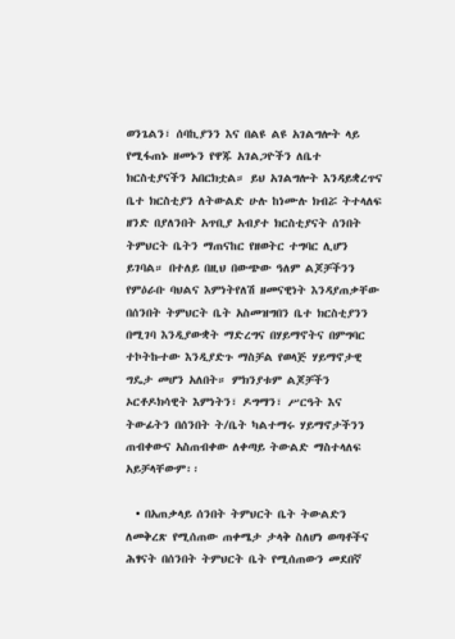ወንጌልን፣ ሰባኪያንን እና በልዩ ልዩ አገልግሎት ላይ የሚፋጠኑ ዘመኑን የዋጁ አገልጋዮችን ለቤተ ክርስቲያናችን አበርክቷል። ይህ አገልግሎት እንዳይቋረጥና ቤተ ክርስቲያን ለትውልድ ሁሉ ከነሙሉ ክብሯ ትተላለፍ ዘንድ በያለንበት አጥቢያ አብያተ ክርስቲያናት ሰንበት ትምህርት ቤትን ማጠናከር የዘወትር ተግባር ሊሆን ይገባል። በተለይ በዚህ በውጭው ዓለም ልጆቻችንን የምዕራቡ ባህልና እምነትየለሽ ዘመናዊነት እንዳያጠቃቸው በሰንበት ትምህርት ቤት አስመዝግበን ቤተ ክርስቲያንን በሚገባ እንዲያውቋት ማድረግና በሃይማኖትና በምግባር ተኮትኩተው እንዲያድጉ ማስቻል የወላጅ ሃይማኖታዊ ግዴታ መሆን አለበት። ምክንያቱም ልጆቻችን ኦርቶዶክሳዊት እምነትን፣ ዶግማን፣ ሥርዓት እና ትውፊትን በሰንበት ት/ቤት ካልተማሩ ሃይማኖታችንን ጠብቀውና አስጠብቀው ለቀጣይ ትውልድ ማስተላለፍ አይቻላቸውም፡፡

  • በአጠቃላይ ሰንበት ትምህርት ቤት ትውልድን ለመቅረጽ የሚሰጠው ጠቀሜታ ታላቅ ስለሆነ ወጣቶችና ሕፃናት በሰንበት ትምህርት ቤት የሚሰጠውን መደበኛ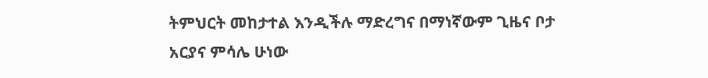ትምህርት መከታተል እንዲችሉ ማድረግና በማነኛውም ጊዜና ቦታ አርያና ምሳሌ ሁነው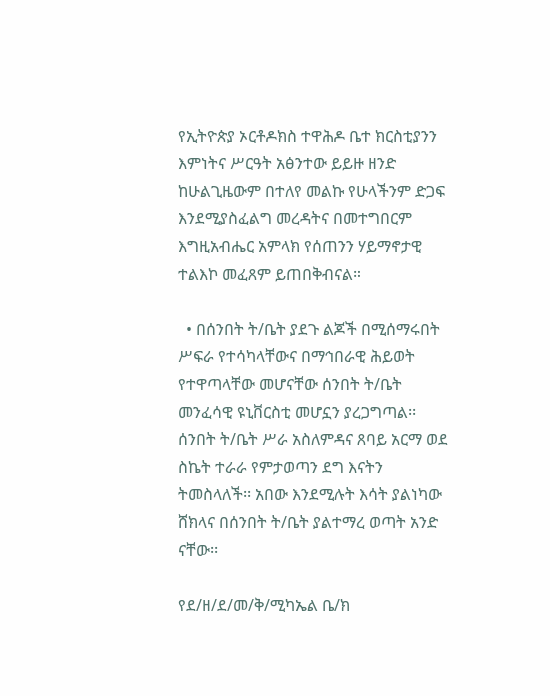የኢትዮጵያ ኦርቶዶክስ ተዋሕዶ ቤተ ክርስቲያንን እምነትና ሥርዓት አፅንተው ይይዙ ዘንድ ከሁልጊዜውም በተለየ መልኩ የሁላችንም ድጋፍ እንደሚያስፈልግ መረዳትና በመተግበርም እግዚአብሔር አምላክ የሰጠንን ሃይማኖታዊ ተልእኮ መፈጸም ይጠበቅብናል።

  • በሰንበት ት/ቤት ያደጉ ልጆች በሚሰማሩበት ሥፍራ የተሳካላቸውና በማኅበራዊ ሕይወት የተዋጣላቸው መሆናቸው ሰንበት ት/ቤት መንፈሳዊ ዩኒቨርስቲ መሆኗን ያረጋግጣል፡፡ ሰንበት ት/ቤት ሥራ አስለምዳና ጸባይ አርማ ወደ ስኬት ተራራ የምታወጣን ደግ እናትን ትመስላለች፡፡ አበው እንደሚሉት እሳት ያልነካው ሸክላና በሰንበት ት/ቤት ያልተማረ ወጣት አንድ ናቸው፡፡

የደ/ዘ/ደ/መ/ቅ/ሚካኤል ቤ/ክ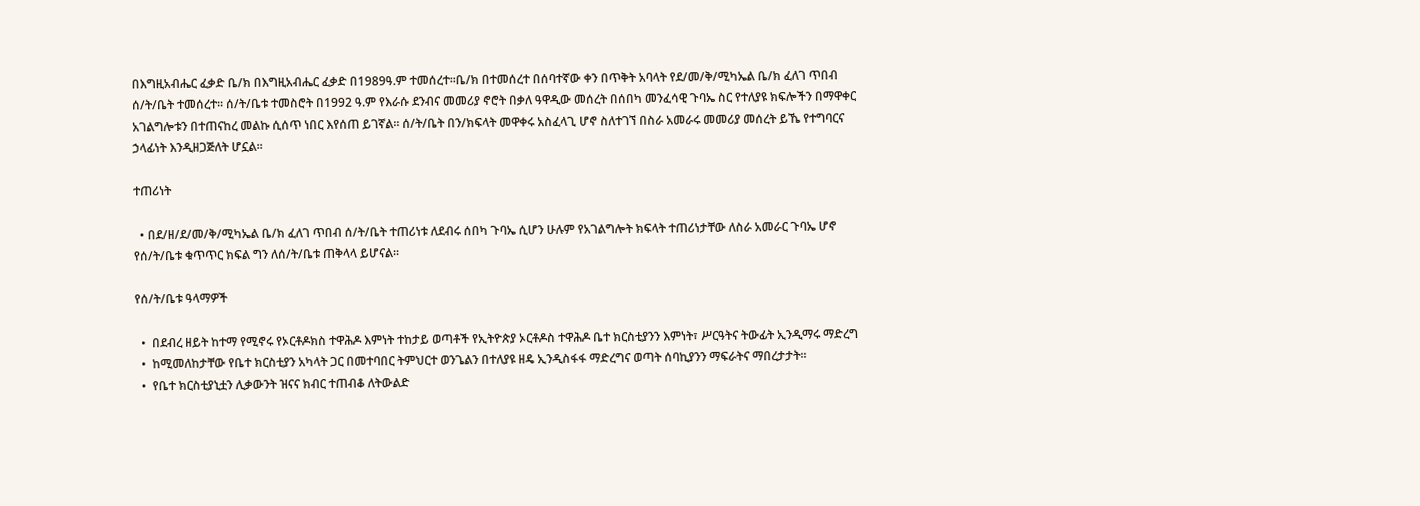በእግዚአብሔር ፈቃድ ቤ/ክ በእግዚአብሔር ፈቃድ በ1989ዓ.ም ተመሰረተ፡፡ቤ/ክ በተመሰረተ በሰባተኛው ቀን በጥቅት አባላት የደ/መ/ቅ/ሚካኤል ቤ/ክ ፈለገ ጥበብ ሰ/ት/ቤት ተመሰረተ፡፡ ሰ/ት/ቤቱ ተመስሮት በ1992 ዓ.ም የእራሱ ደንብና መመሪያ ኖሮት በቃለ ዓዋዲው መሰረት በሰበካ መንፈሳዊ ጉባኤ ስር የተለያዩ ክፍሎችን በማዋቀር አገልግሎቱን በተጠናከረ መልኩ ሲሰጥ ነበር እየሰጠ ይገኛል፡፡ ሰ/ት/ቤት በን/ክፍላት መዋቀሩ አስፈላጊ ሆኖ ስለተገኘ በስራ አመራሩ መመሪያ መሰረት ይኼ የተግባርና ኃላፊነት እንዲዘጋጅለት ሆኗል፡፡

ተጠሪነት

  • በደ/ዘ/ደ/መ/ቅ/ሚካኤል ቤ/ክ ፈለገ ጥበብ ሰ/ት/ቤት ተጠሪነቱ ለደብሩ ሰበካ ጉባኤ ሲሆን ሁሉም የአገልግሎት ክፍላት ተጠሪነታቸው ለስራ አመራር ጉባኤ ሆኖ የሰ/ት/ቤቱ ቁጥጥር ክፍል ግን ለሰ/ት/ቤቱ ጠቅላላ ይሆናል፡፡

የሰ/ት/ቤቱ ዓላማዎች

  •  በደብረ ዘይት ከተማ የሚኖሩ የኦርቶዶክስ ተዋሕዶ እምነት ተከታይ ወጣቶች የኢትዮጵያ ኦርቶዶስ ተዋሕዶ ቤተ ክርስቲያንን እምነት፣ ሥርዓትና ትውፊት ኢንዲማሩ ማድረግ
  •  ከሚመለከታቸው የቤተ ክርስቲያን አካላት ጋር በመተባበር ትምህርተ ወንጌልን በተለያዩ ዘዴ ኢንዲስፋፋ ማድረግና ወጣት ሰባኪያንን ማፍራትና ማበረታታት፡፡
  •  የቤተ ክርስቲያኒቷን ሊቃውንት ዝናና ክብር ተጠብቆ ለትውልድ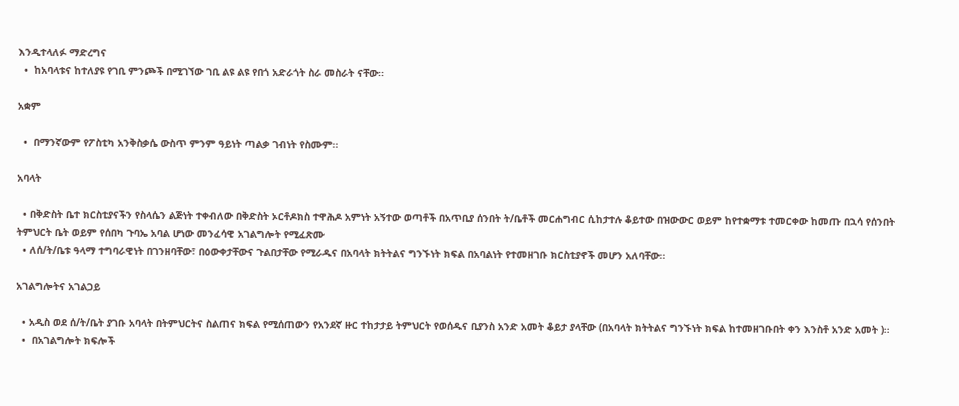እንዲተላለፉ ማድረግና
  •  ከአባላቱና ከተለያዩ የገቢ ምንጮች በሚገኘው ገቢ ልዩ ልዩ የበጎ አድራጎት ስራ መስራት ናቸው፡፡

አቋም

  •  በማንኛውም የፖስቲካ አንቅስቃሴ ውስጥ ምንም ዓይነት ጣልቃ ገብነት የስሙም፡፡

አባላት

  • በቅድስት ቤተ ክርስቲያናችን የስላሴን ልጅነት ተቀብለው በቅድስት ኦርቶዶክስ ተዋሕዶ አምነት አኝተው ወጣቶች በአጥቢያ ሰንበት ት/ቤቶች መርሐግብር ሲከታተሉ ቆይተው በዝውውር ወይም ከየተቋማቱ ተመርቀው ከመጡ በኋሳ የሰንበት ትምህርት ቤት ወይም የሰበካ ጉባኤ አባል ሆነው መንፈሳዊ አገልግሎት የሚፈጽሙ
  • ለሰ/ት/ቤቱ ዓላማ ተግባራዊነት በገንዘባቸው፣ በዕውቀታቸውና ጉልበታቸው የሚራዱና በአባላት ክትትልና ግንኙነት ክፍል በአባልነት የተመዘገቡ ክርስቲያኖች መሆን አለባቸው፡፡

አገልግሎትና አገልጋይ

  • አዲስ ወደ ሰ/ት/ቤት ያገቡ አባላት በትምህርትና ስልጠና ክፍል የሚሰጠውን የአንደኛ ዙር ተከታታይ ትምህርት የወሰዱና ቢያንስ አንድ አመት ቆይታ ያላቸው (በአባላት ክትትልና ግንኙነት ክፍል ከተመዘገቡበት ቀን እንስቶ አንድ አመት )፡፡
  •  በአገልግሎት ክፍሎች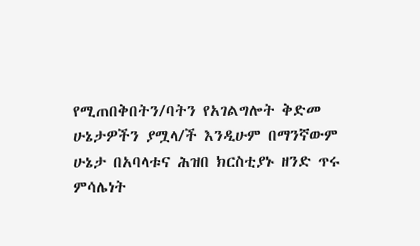የሚጠበቅበትን/ባትን የአገልግሎት ቅድመ ሁኔታዎችን ያሟላ/ች እንዲሁም በማንኛውም ሁኔታ በአባላቱና ሕዝበ ክርስቲያኑ ዘንድ ጥሩ ምሳሌነት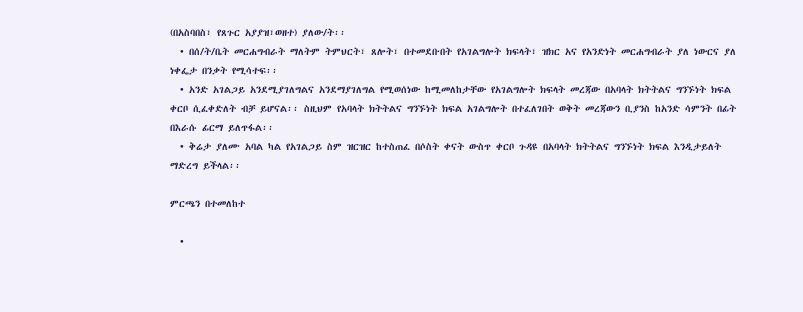(በአስባበስ፣ የጸጉር አያያዝ፣ወዘተ) ያለው/ት፡፡
  • በሰ/ት/ቤት መርሐግብራት ማለትም ትምህርት፣ ጸሎት፣ በተመደቡበት የአገልግሎት ክፍላት፣ ዝክር አና የአንድነት መርሐግብራት ያለ ነውርና ያለ ነቀፌታ በንቃት የሚሳተፍ፡፡
  • አንድ አገልጋይ አንደሚያገለግልና አንደማያገለግል የሚወሰነው ከሚመለከታቸው የአገልግሎት ክፍላት መረጃው በአባላት ክትትልና ግንኙነት ክፍል ቀርቦ ሲፈቀድለት ብቻ ይሆናል፡፡ ስዚህም የአባላት ክትትልና ግንኙነት ክፍል አገልግሎት በተፈለገበት ወቅት መረጃውን ቢያንስ ከአንድ ሳምንት በፊት በእራሱ ፊርማ ይለጥፋል፡፡
  • ቅሬታ ያለሙ አባል ካል የአገልጋይ ስም ዝርዝር ከተስጠፈ በሶስት ቀናት ውስጥ ቀርቦ ጉዳዩ በአባላት ክትትልና ግንኙነት ክፍል እንዲታይለት ማድረግ ይችላል፡፡

ምርጫን በተመለከተ

  •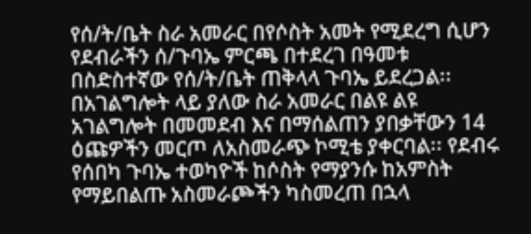የሰ/ት/ቤት ስራ አመራር በየሶስት አመት የሚደረግ ሲሆን የደብራችን ሰ/ጉባኤ ምርጫ በተደረገ በዓመቱ በስድስተኛው የሰ/ት/ቤት ጠቅላላ ጉባኤ ይደረጋል፡፡ በአገልግሎት ላይ ያለው ስራ አመራር በልዩ ልዩ አገልግሎት በመመደብ እና በማሰልጠን ያበቃቸውን 14 ዕጩዎችን መርጦ ለአስመራጭ ኮሚቴ ያቀርባል፡፡ የደብሩ የሰበካ ጉባኤ ተወካዮች ከሶስት የማያንሱ ከአምስት የማይበልጡ አስመራጮችን ካስመረጠ በኋላ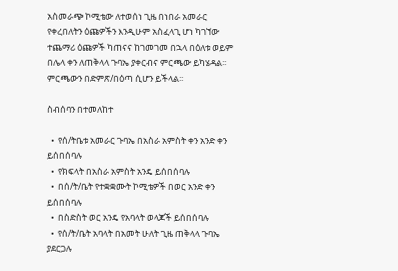አስመራጭ ኮሚቴው ለተወሰነ ጊዜ በነበራ አመራር የቀረበለትን ዕጩዎችን እንዲሁም አስፈላጊ ሆነ ካገኘው ተጨማሪ ዕጩዎች ካጠናና ከገመገመ በኋላ በዕለቱ ወይም በሌላ ቀን ለጠቅላላ ጉባኤ ያቀርብና ምርጫው ይካሄዳል፡፡ ምርጫውን በድምጽ/በዕጣ ሲሆን ይችላል፡፡

ስብሰባን በተመለከተ

  •  የሰ/ትቤቱ አመራር ጉባኤ በአስራ አምስት ቀን አንድ ቀን ይሰበሰባሉ
  •  የክፍላት በአስራ አምስት አንዴ ይሰበሰባሉ
  •  በሰ/ት/ቤት የተቋቋሙት ኮሚቴዎች በወር አንድ ቀን ይሰበሰባሉ
  •  በስድስት ወር አንዴ የአባላት ወላጆች ይሰበሰባሉ
  •  የሰ/ት/ቤት አባላት በአመት ሁለት ጊዜ ጠቅላላ ጉባኤ ያደርጋሉ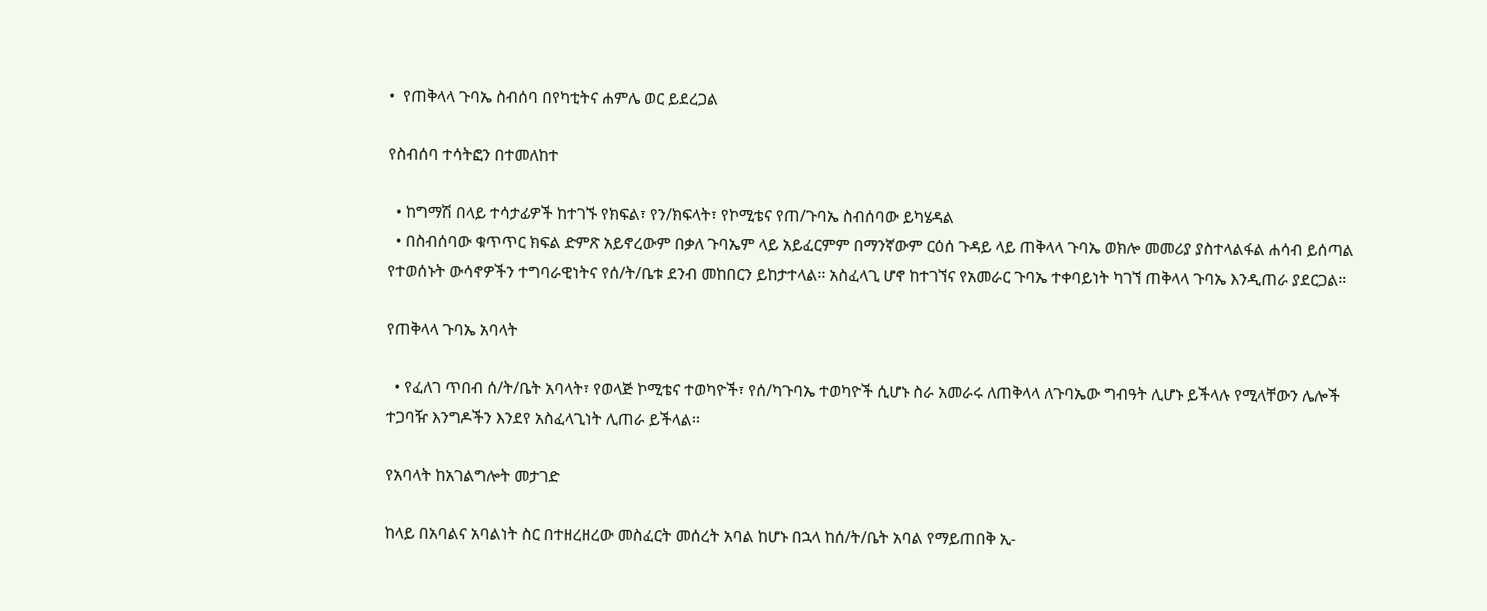•  የጠቅላላ ጉባኤ ስብሰባ በየካቲትና ሐምሌ ወር ይደረጋል

የስብሰባ ተሳትፎን በተመለከተ

  • ከግማሽ በላይ ተሳታፊዎች ከተገኙ የክፍል፣ የን/ክፍላት፣ የኮሚቴና የጠ/ጉባኤ ስብሰባው ይካሄዳል
  • በስብሰባው ቁጥጥር ክፍል ድምጽ አይኖረውም በቃለ ጉባኤም ላይ አይፈርምም በማንኛውም ርዕሰ ጉዳይ ላይ ጠቅላላ ጉባኤ ወክሎ መመሪያ ያስተላልፋል ሐሳብ ይሰጣል የተወሰኑት ውሳኖዎችን ተግባራዊነትና የሰ/ት/ቤቱ ደንብ መከበርን ይከታተላል፡፡ አስፈላጊ ሆኖ ከተገኘና የአመራር ጉባኤ ተቀባይነት ካገኘ ጠቅላላ ጉባኤ እንዲጠራ ያደርጋል።

የጠቅላላ ጉባኤ አባላት

  • የፈለገ ጥበብ ሰ/ት/ቤት አባላት፣ የወላጅ ኮሚቴና ተወካዮች፣ የሰ/ካጉባኤ ተወካዮች ሲሆኑ ስራ አመራሩ ለጠቅላላ ለጉባኤው ግብዓት ሊሆኑ ይችላሉ የሚላቸውን ሌሎች ተጋባዥ እንግዶችን እንደየ አስፈላጊነት ሊጠራ ይችላል፡፡

የአባላት ከአገልግሎት መታገድ

ከላይ በአባልና አባልነት ስር በተዘረዘረው መስፈርት መሰረት አባል ከሆኑ በኋላ ከሰ/ት/ቤት አባል የማይጠበቅ ኢ-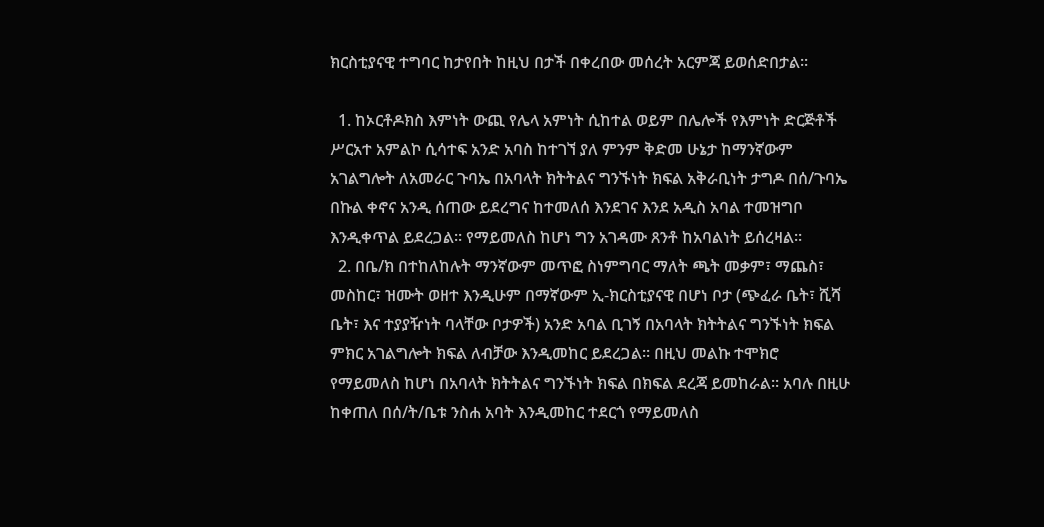ክርስቲያናዊ ተግባር ከታየበት ከዚህ በታች በቀረበው መሰረት አርምጃ ይወሰድበታል፡፡

  1. ከኦርቶዶክስ እምነት ውጪ የሌላ አምነት ሲከተል ወይም በሌሎች የእምነት ድርጅቶች ሥርአተ አምልኮ ሲሳተፍ አንድ አባስ ከተገኘ ያለ ምንም ቅድመ ሁኔታ ከማንኛውም አገልግሎት ለአመራር ጉባኤ በአባላት ክትትልና ግንኙነት ክፍል አቅራቢነት ታግዶ በሰ/ጉባኤ በኩል ቀኖና አንዲ ሰጠው ይደረግና ከተመለሰ እንደገና እንደ አዲስ አባል ተመዝግቦ እንዲቀጥል ይደረጋል፡፡ የማይመለስ ከሆነ ግን አገዳሙ ጸንቶ ከአባልነት ይሰረዛል፡፡
  2. በቤ/ክ በተከለከሉት ማንኛውም መጥፎ ስነምግባር ማለት ጫት መቃም፣ ማጨስ፣ መስከር፣ ዝሙት ወዘተ እንዲሁም በማኛውም ኢ-ክርስቲያናዊ በሆነ ቦታ (ጭፈራ ቤት፣ ሺሻ ቤት፣ እና ተያያዥነት ባላቸው ቦታዎች) አንድ አባል ቢገኝ በአባላት ክትትልና ግንኙነት ክፍል ምክር አገልግሎት ክፍል ለብቻው እንዲመከር ይደረጋል፡፡ በዚህ መልኩ ተሞክሮ የማይመለስ ከሆነ በአባላት ክትትልና ግንኙነት ክፍል በክፍል ደረጃ ይመከራል፡፡ አባሉ በዚሁ ከቀጠለ በሰ/ት/ቤቱ ንስሐ አባት እንዲመከር ተደርጎ የማይመለስ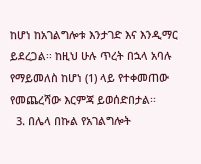ከሆነ ከአገልግሎቱ እንታገድ እና እንዲማር ይደረጋል፡፡ ከዚህ ሁሉ ጥረት በኋላ አባሉ የማይመለስ ከሆነ (1) ላይ የተቀመጠው የመጨረሻው እርምጃ ይወሰድበታል፡፡
  3. በሌላ በኩል የአገልግሎት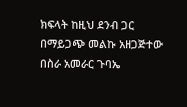ክፍላት ከዚህ ደንብ ጋር በማይጋጭ መልኩ አዘጋጅተው በስራ አመራር ጉባኤ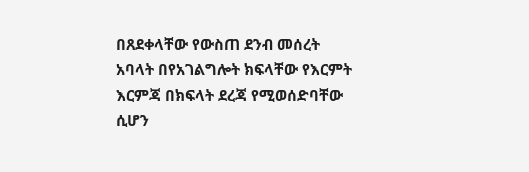በጸደቀላቸው የውስጠ ደንብ መሰረት አባላት በየአገልግሎት ክፍላቸው የእርምት እርምጃ በክፍላት ደረጃ የሚወሰድባቸው ሲሆን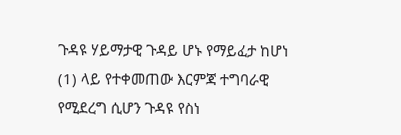ጉዳዩ ሃይማታዊ ጉዳይ ሆኑ የማይፈታ ከሆነ (1) ላይ የተቀመጠው እርምጃ ተግባራዊ የሚደረግ ሲሆን ጉዳዩ የስነ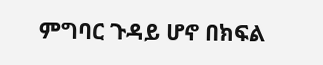ምግባር ጉዳይ ሆኖ በክፍል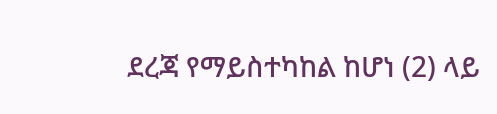ደረጃ የማይስተካከል ከሆነ (2) ላይ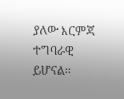ያለው እርምጃ ተግባራዊ ይሆናል፡፡